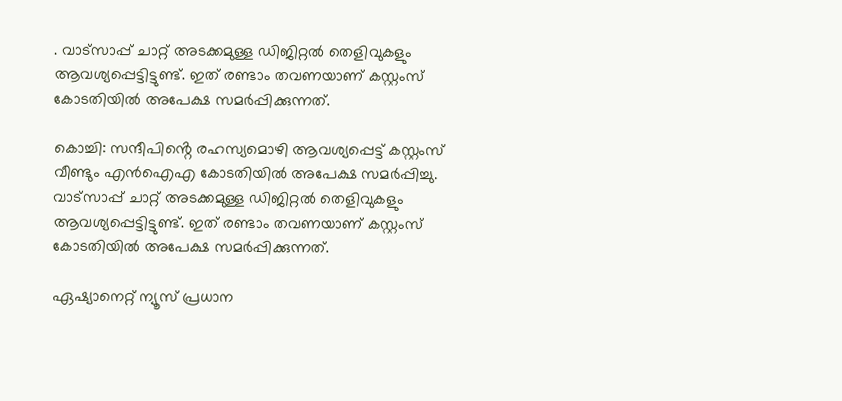. വാ‍ട്സാപ്പ് ചാറ്റ് അടക്കമുള്ള ഡിജിറ്റൽ തെളിവുകളും ആവശ്യപ്പെട്ടിട്ടുണ്ട്. ഇത് രണ്ടാം തവണയാണ് കസ്റ്റംസ് കോടതിയിൽ അപേക്ഷ സമർപ്പിക്കുന്നത്.

കൊച്ചി: സന്ദീപിൻ്റെ രഹസ്യമൊഴി ആവശ്യപ്പെട്ട് കസ്റ്റംസ് വീണ്ടും എൻഐഎ കോടതിയിൽ അപേക്ഷ സമർ‍പ്പിച്ചു. വാ‍ട്സാപ്പ് ചാറ്റ് അടക്കമുള്ള ഡിജിറ്റൽ തെളിവുകളും ആവശ്യപ്പെട്ടിട്ടുണ്ട്. ഇത് രണ്ടാം തവണയാണ് കസ്റ്റംസ് കോടതിയിൽ അപേക്ഷ സമർപ്പിക്കുന്നത്.

ഏഷ്യാനെറ്റ് ന്യൂസ് പ്രധാന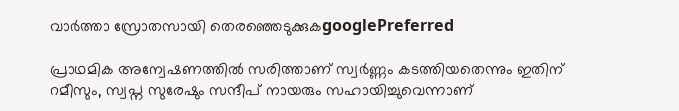വാർത്താ സ്രോതസായി തെരഞ്ഞെടുക്കുകgooglePreferred

പ്രാഥമിക അന്വേഷണത്തിൽ സരിത്താണ് സ്വർണ്ണം കടത്തിയതെന്നും ഇതിന് റമീസും, സ്വപ്ന സുരേഷും സന്ദീപ് നായരും സഹായിച്ചുവെന്നാണ്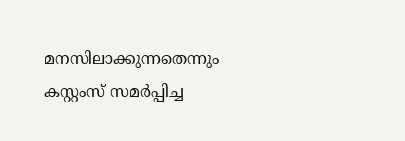മനസിലാക്കുന്നതെന്നും കസ്റ്റംസ് സമർപ്പിച്ച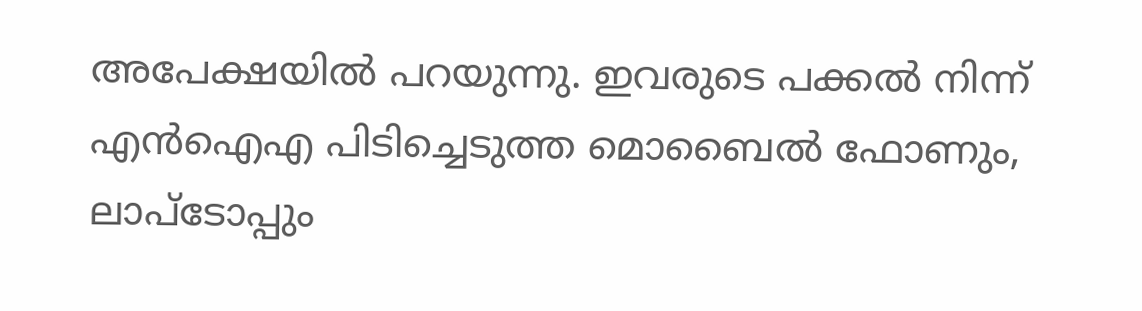അപേക്ഷയിൽ പറയുന്നു. ഇവരുടെ പക്കൽ നിന്ന് എൻഐഎ പിടിച്ചെടുത്ത മൊബൈൽ ഫോണും, ലാപ്ടോപ്പും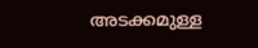അടക്കമുള്ള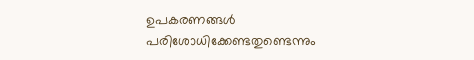ഉപകരണങ്ങൾ പരിശോധിക്കേണ്ടതുണ്ടെന്നും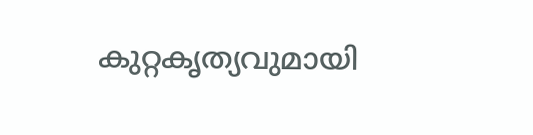കുറ്റകൃത്യവുമായി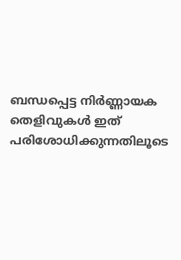ബന്ധപ്പെട്ട നിർണ്ണായക തെളിവുകൾ ഇത് പരിശോധിക്കുന്നതിലൂടെ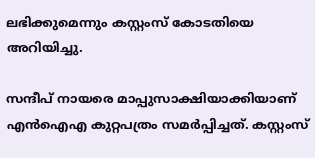ലഭിക്കുമെന്നും കസ്റ്റംസ് കോടതിയെ അറിയിച്ചു.

സന്ദീപ് നായരെ മാപ്പുസാക്ഷിയാക്കിയാണ് എൻഐഎ കുറ്റപത്രം സമർപ്പിച്ചത്. കസ്റ്റംസ്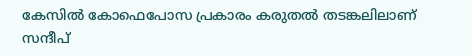കേസില്‍ കോഫെപോസ പ്രകാരം കരുതല്‍ തടങ്കലിലാണ് സന്ദീപ്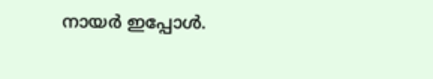നായര്‍ ഇപ്പോൾ.